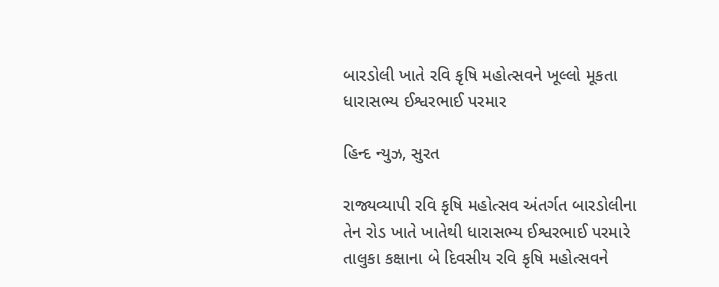બારડોલી ખાતે રવિ કૃષિ મહોત્સવને ખૂલ્લો મૂકતા ધારાસભ્ય ઈશ્વરભાઈ પરમાર

હિન્દ ન્યુઝ, સુરત

રાજ્યવ્યાપી રવિ કૃષિ મહોત્સવ અંતર્ગત બારડોલીના તેન રોડ ખાતે ખાતેથી ધારાસભ્ય ઈશ્વરભાઈ પરમારે તાલુકા કક્ષાના બે દિવસીય રવિ કૃષિ મહોત્સવને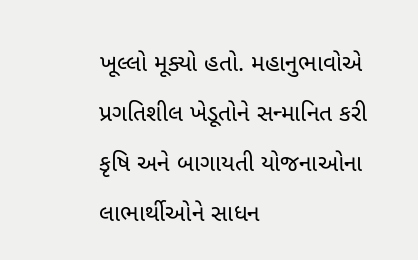ખૂલ્લો મૂક્યો હતો. મહાનુભાવોએ પ્રગતિશીલ ખેડૂતોને સન્માનિત કરી કૃષિ અને બાગાયતી યોજનાઓના લાભાર્થીઓને સાધન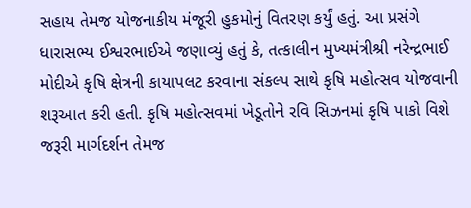સહાય તેમજ યોજનાકીય મંજૂરી હુકમોનું વિતરણ કર્યું હતું. આ પ્રસંગે ધારાસભ્ય ઈશ્વરભાઈએ જણાવ્યું હતું કે, તત્કાલીન મુખ્યમંત્રીશ્રી નરેન્દ્રભાઈ મોદીએ કૃષિ ક્ષેત્રની કાયાપલટ કરવાના સંકલ્પ સાથે કૃષિ મહોત્સવ યોજવાની શરૂઆત કરી હતી. કૃષિ મહોત્સવમાં ખેડૂતોને રવિ સિઝનમાં કૃષિ પાકો વિશે જરૂરી માર્ગદર્શન તેમજ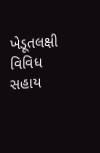ખેડૂતલક્ષી વિવિધ સહાય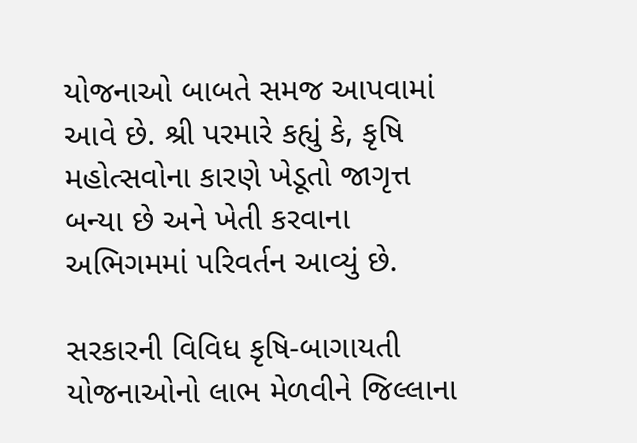યોજનાઓ બાબતે સમજ આપવામાં આવે છે. શ્રી પરમારે કહ્યું કે, કૃષિ મહોત્સવોના કારણે ખેડૂતો જાગૃત્ત બન્યા છે અને ખેતી કરવાના અભિગમમાં પરિવર્તન આવ્યું છે.

સરકારની વિવિધ કૃષિ-બાગાયતી યોજનાઓનો લાભ મેળવીને જિલ્લાના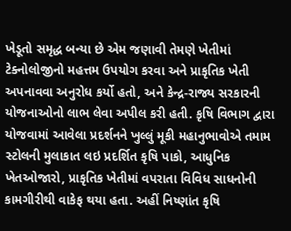ખેડૂતો સમૃદ્ધ બન્યા છે એમ જણાવી તેમણે ખેતીમાં ટેક્નોલોજીનો મહત્તમ ઉપયોગ કરવા અને પ્રાકૃતિક ખેતી અપનાવવા અનુરોધ કર્યો હતો, અને કેન્દ્ર-રાજ્ય સરકારની યોજનાઓનો લાભ લેવા અપીલ કરી હતી. કૃષિ વિભાગ દ્વારા યોજવામાં આવેલા પ્રદર્શનને ખુલ્લું મૂકી મહાનુભાવોએ તમામ સ્ટોલની મુલાકાત લઇ પ્રદર્શિત કૃષિ પાકો, આધુનિક ખેતઓજારો, પ્રાકૃતિક ખેતીમાં વપરાતા વિવિધ સાધનોની કામગીરીથી વાકેફ થયા હતા. અહીં નિષ્ણાંત કૃષિ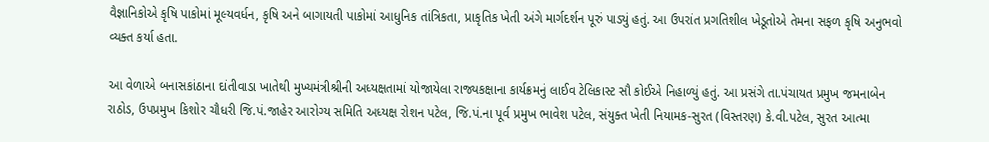વૈજ્ઞાનિકોએ કૃષિ પાકોમાં મૂલ્યવર્ધન, કૃષિ અને બાગાયતી પાકોમાં આધુનિક તાંત્રિકતા, પ્રાકૃતિક ખેતી અંગે માર્ગદર્શન પૂરું પાડ્યું હતું. આ ઉપરાંત પ્રગતિશીલ ખેડૂતોએ તેમના સફળ કૃષિ અનુભવો વ્યક્ત કર્યા હતા.

આ વેળાએ બનાસકાંઠાના દાંતીવાડા ખાતેથી મુખ્યમંત્રીશ્રીની અધ્યક્ષતામાં યોજાયેલા રાજ્યકક્ષાના કાર્યક્રમનું લાઈવ ટેલિકાસ્ટ સૌ કોઈએ નિહાળ્યું હતું. આ પ્રસંગે તા.પંચાયત પ્રમુખ જમનાબેન રાઠોડ, ઉપપ્રમુખ કિશોર ચૌધરી જિ.પં.જાહેર આરોગ્ય સમિતિ અધ્યક્ષ રોશન પટેલ, જિ.પં.ના પૂર્વ પ્રમુખ ભાવેશ પટેલ, સંયુક્ત ખેતી નિયામક-સુરત (વિસ્તરણ) કે.વી.પટેલ, સુરત આત્મા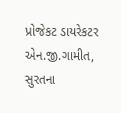પ્રોજેકટ ડાયરેકટર એન.જી.ગામીત, સુરતના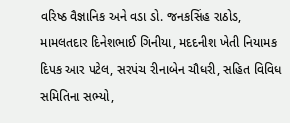વરિષ્ઠ વૈજ્ઞાનિક અને વડા ડો. જનકસિંહ રાઠોડ, મામલતદાર દિનેશભાઈ ગિનીયા, મદદનીશ ખેતી નિયામક દિપક આર પટેલ, સરપંચ રીનાબેન ચૌધરી, સહિત વિવિધ સમિતિના સભ્યો,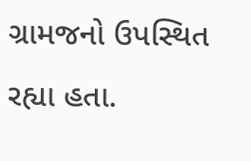ગ્રામજનો ઉપસ્થિત રહ્યા હતા.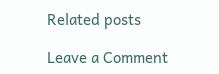Related posts

Leave a Comment